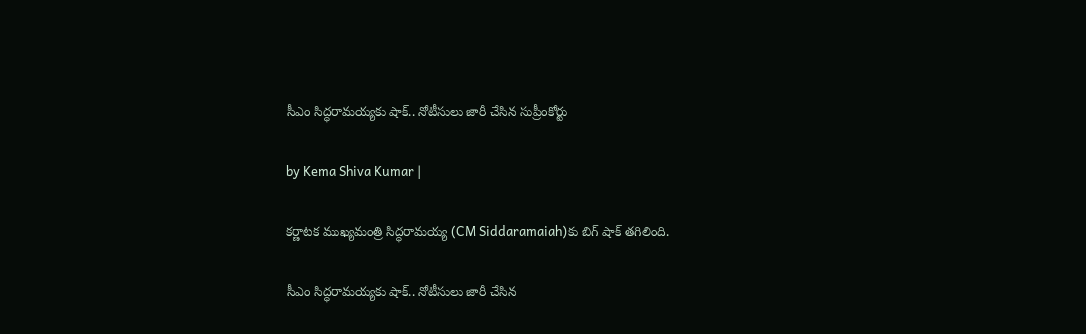సీఎం సిద్ధరామయ్యకు షాక్.. నోటీసులు జారీ చేసిన సుప్రీంకోర్టు

by Kema Shiva Kumar |

కర్ణాటక ముఖ్యమంత్రి సిద్ధరామయ్య (CM Siddaramaiah)కు బిగ్ షాక్ తగిలింది.

సీఎం సిద్ధరామయ్యకు షాక్.. నోటీసులు జారీ చేసిన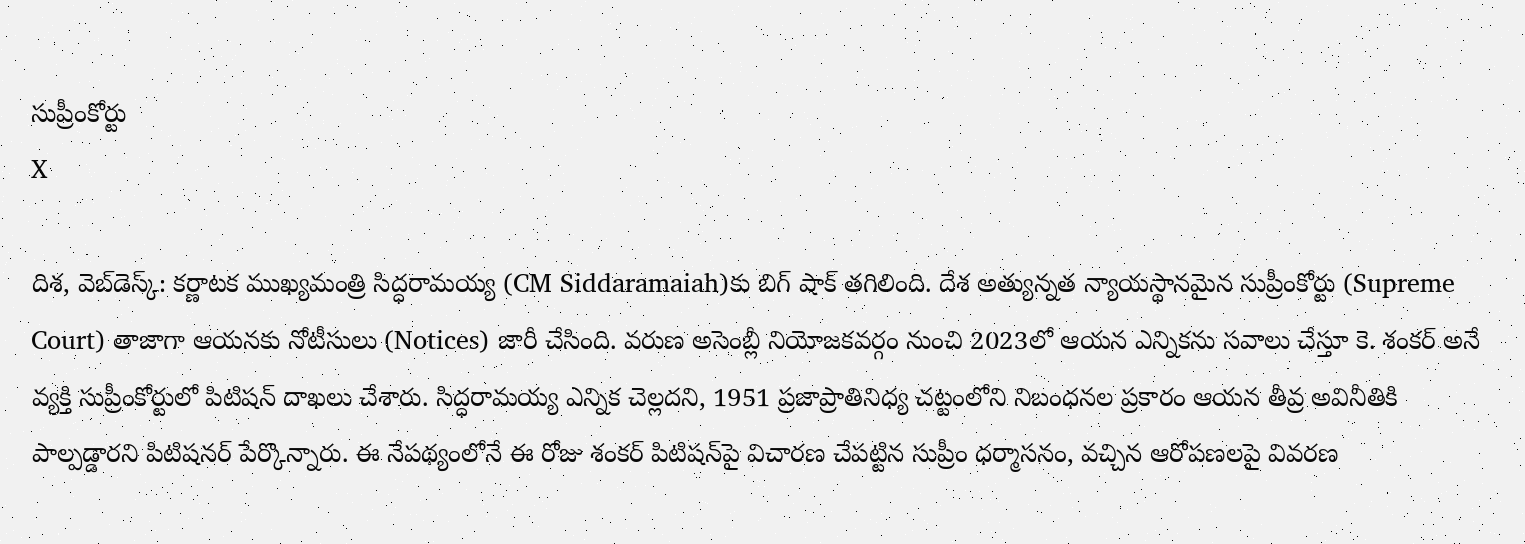సుప్రీంకోర్టు
X

దిశ, వెబ్‌డెస్క్: కర్ణాటక ముఖ్యమంత్రి సిద్ధరామయ్య (CM Siddaramaiah)కు బిగ్ షాక్ తగిలింది. దేశ అత్యున్నత న్యాయస్థానమైన సుప్రీంకోర్టు (Supreme Court) తాజాగా ఆయనకు నోటీసులు (Notices) జారీ చేసింది. వరుణ అసెంబ్లీ నియోజకవర్గం నుంచి 2023లో ఆయన ఎన్నికను సవాలు చేస్తూ కె. శంకర్ అనే వ్యక్తి సుప్రీంకోర్టులో పిటిషన్ దాఖలు చేశారు. సిద్ధరామయ్య ఎన్నిక చెల్లదని, 1951 ప్రజాప్రాతినిధ్య చట్టంలోని నిబంధనల ప్రకారం ఆయన తీవ్ర అవినీతికి పాల్పడ్డారని పిటిషనర్ పేర్కొన్నారు. ఈ నేపథ్యంలోనే ఈ రోజు శంకర్ పిటిషన్‌పై విచారణ చేపట్టిన సుప్రీం ధర్మాసనం, వచ్చిన ఆరోపణలపై వివరణ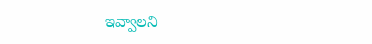ఇవ్వాలని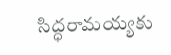సిద్ధరామయ్యకు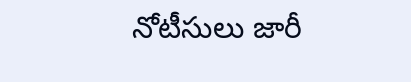నోటీసులు జారీ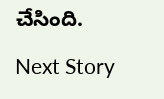చేసింది.

Next Story